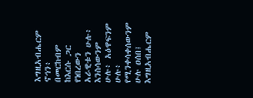እግዚአብሔርም ኖኅን፥ በመርከብም ከእርሱ ጋር የነበረውን አራዊቱን ሁሉ፥ እንስሳውንም ሁሉ፥ አዕዋፍንም ሁሉ፥ የሚንቀሳቀሰውንም ሁሉ ዐሰበ፤ እግዚአብሔርም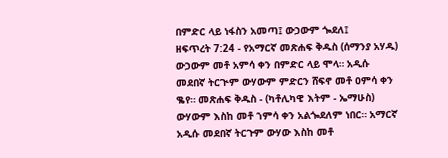በምድር ላይ ነፋስን አመጣ፤ ውኃውም ጐደለ፤
ዘፍጥረት 7:24 - የአማርኛ መጽሐፍ ቅዱስ (ሰማንያ አሃዱ) ውኃውም መቶ አምሳ ቀን በምድር ላይ ሞላ። አዲሱ መደበኛ ትርጒም ውሃውም ምድርን ሸፍኖ መቶ ዐምሳ ቀን ቈየ። መጽሐፍ ቅዱስ - (ካቶሊካዊ እትም - ኤማሁስ) ውሃውም እስከ መቶ ኀምሳ ቀን አልጐደለም ነበር። አማርኛ አዲሱ መደበኛ ትርጉም ውሃው እስከ መቶ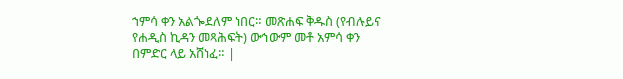ኀምሳ ቀን አልጐደለም ነበር። መጽሐፍ ቅዱስ (የብሉይና የሐዲስ ኪዳን መጻሕፍት) ውኅውም መቶ አምሳ ቀን በምድር ላይ አሸነፈ። |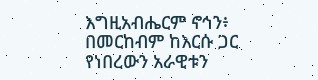እግዚአብሔርም ኖኅን፥ በመርከብም ከእርሱ ጋር የነበረውን አራዊቱን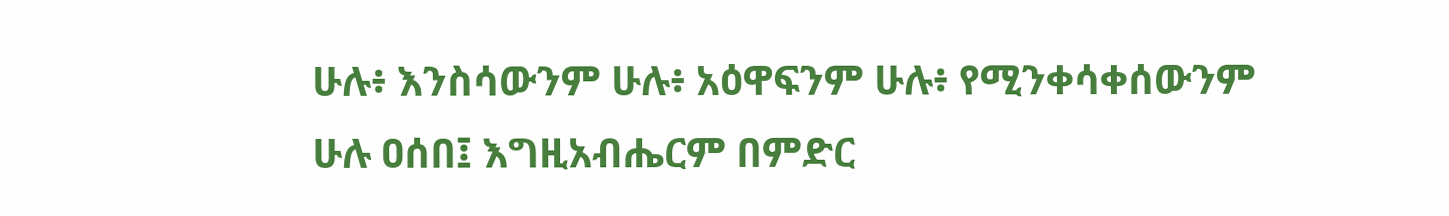ሁሉ፥ እንስሳውንም ሁሉ፥ አዕዋፍንም ሁሉ፥ የሚንቀሳቀሰውንም ሁሉ ዐሰበ፤ እግዚአብሔርም በምድር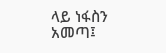ላይ ነፋስን አመጣ፤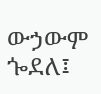ውኃውም ጐደለ፤